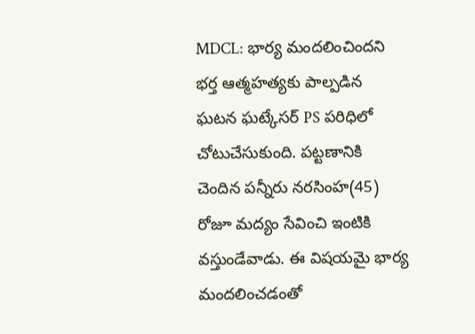MDCL: భార్య మందలించిందని భర్త ఆత్మహత్యకు పాల్పడిన ఘటన ఘట్కేసర్ PS పరిధిలో చోటుచేసుకుంది. పట్టణానికి చెందిన పన్నీరు నరసింహ(45) రోజూ మద్యం సేవించి ఇంటికి వస్తుండేవాడు. ఈ విషయమై భార్య మందలించడంతో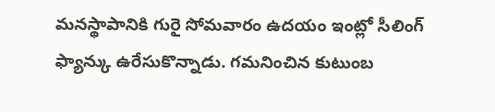మనస్థాపానికి గురై సోమవారం ఉదయం ఇంట్లో సీలింగ్ ఫ్యాన్కు ఉరేసుకొన్నాడు. గమనించిన కుటుంబ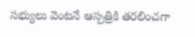సభ్యులు వెంటనే ఆస్పత్రికి తరలించగా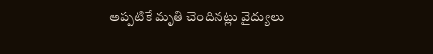అప్పటికే మృతి చెందినట్లు వైద్యులు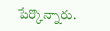పేర్కొన్నారు.